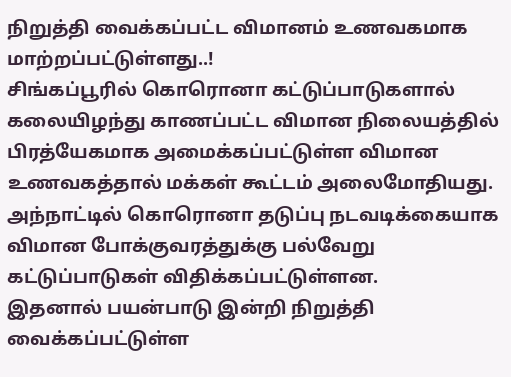நிறுத்தி வைக்கப்பட்ட விமானம் உணவகமாக மாற்றப்பட்டுள்ளது..!
சிங்கப்பூரில் கொரொனா கட்டுப்பாடுகளால் கலையிழந்து காணப்பட்ட விமான நிலையத்தில் பிரத்யேகமாக அமைக்கப்பட்டுள்ள விமான உணவகத்தால் மக்கள் கூட்டம் அலைமோதியது. அந்நாட்டில் கொரொனா தடுப்பு நடவடிக்கையாக விமான போக்குவரத்துக்கு பல்வேறு கட்டுப்பாடுகள் விதிக்கப்பட்டுள்ளன.
இதனால் பயன்பாடு இன்றி நிறுத்தி வைக்கப்பட்டுள்ள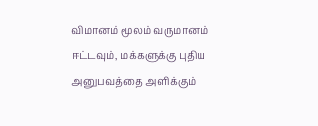விமானம் மூலம் வருமானம் ஈட்டவும், மக்களுக்கு புதிய அனுபவத்தை அளிக்கும்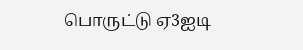பொருட்டு ஏ3ஐடி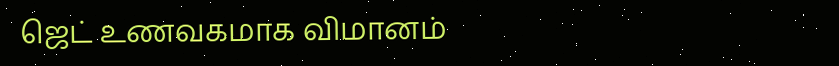ஜெட் உணவகமாக விமானம்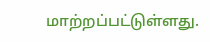மாற்றப்பட்டுள்ளது.